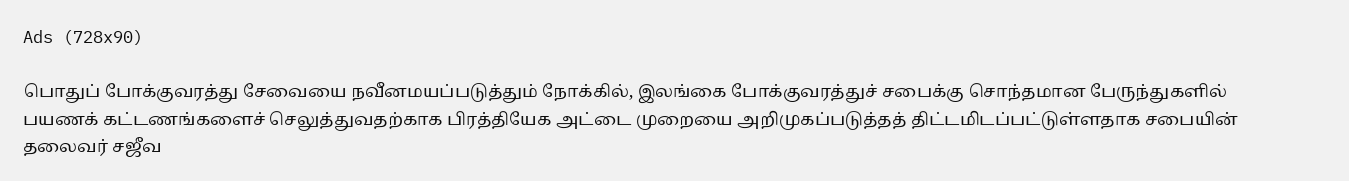Ads (728x90)

பொதுப் போக்குவரத்து சேவையை நவீனமயப்படுத்தும் நோக்கில், இலங்கை போக்குவரத்துச் சபைக்கு சொந்தமான பேருந்துகளில் பயணக் கட்டணங்களைச் செலுத்துவதற்காக பிரத்தியேக அட்டை முறையை அறிமுகப்படுத்தத் திட்டமிடப்பட்டுள்ளதாக சபையின் தலைவர் சஜீவ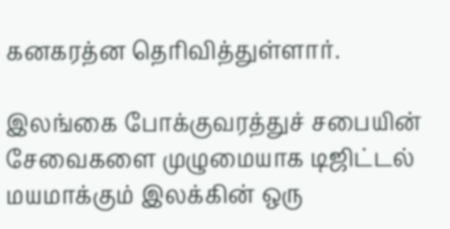கனகரத்ன தெரிவித்துள்ளார்.

இலங்கை போக்குவரத்துச் சபையின் சேவைகளை முழுமையாக டிஜிட்டல் மயமாக்கும் இலக்கின் ஒரு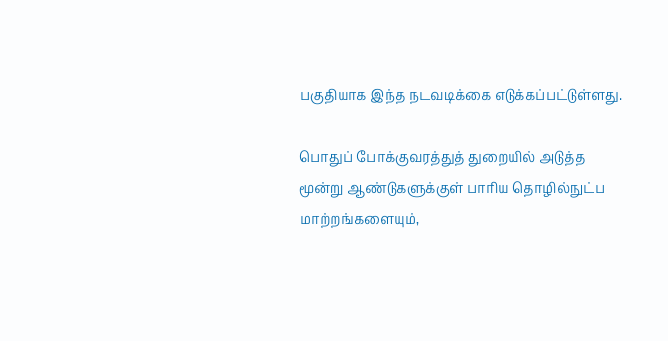பகுதியாக இந்த நடவடிக்கை எடுக்கப்பட்டுள்ளது.

பொதுப் போக்குவரத்துத் துறையில் அடுத்த மூன்று ஆண்டுகளுக்குள் பாரிய தொழில்நுட்ப மாற்றங்களையும்,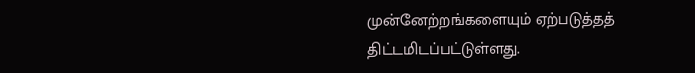முன்னேற்றங்களையும் ஏற்படுத்தத் திட்டமிடப்பட்டுள்ளது.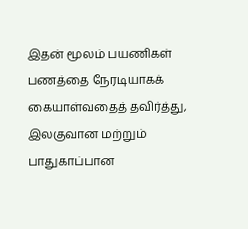இதன் மூலம் பயணிகள் பணத்தை நேரடியாகக் கையாள்வதைத் தவிர்த்து, இலகுவான மற்றும் பாதுகாப்பான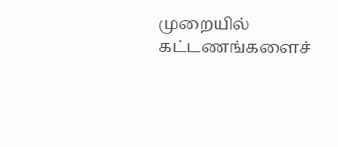முறையில் கட்டணங்களைச்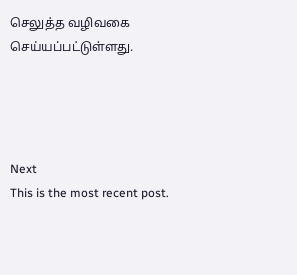செலுத்த வழிவகை செய்யப்பட்டுள்ளது.




Next
This is the most recent post.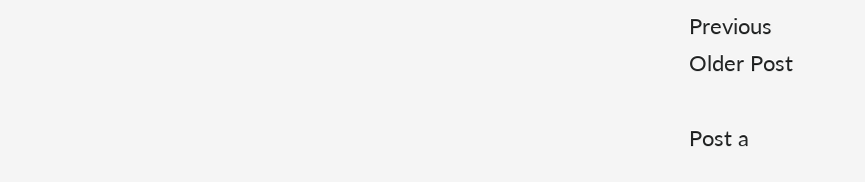Previous
Older Post

Post a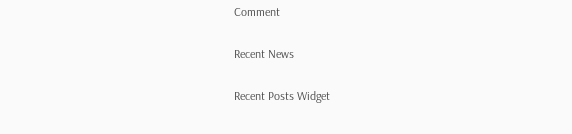Comment

Recent News

Recent Posts Widget